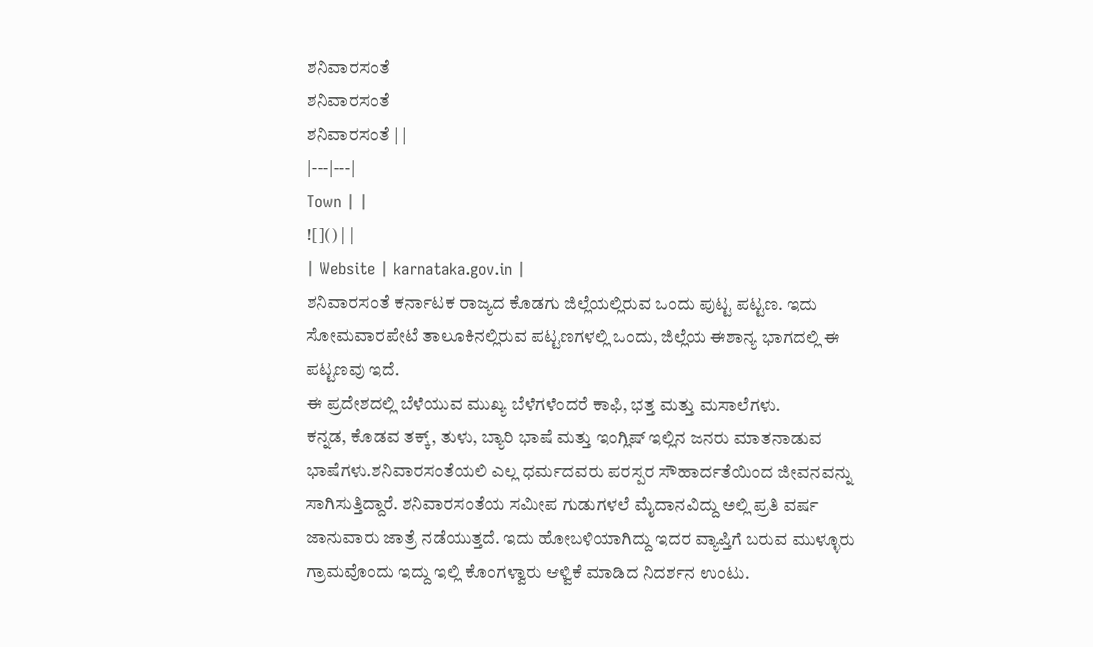ಶನಿವಾರಸಂತೆ
ಶನಿವಾರಸಂತೆ
ಶನಿವಾರಸಂತೆ | |
|---|---|
Town | |
![]() | |
| Website | karnataka.gov.in |
ಶನಿವಾರಸಂತೆ ಕರ್ನಾಟಕ ರಾಜ್ಯದ ಕೊಡಗು ಜಿಲ್ಲೆಯಲ್ಲಿರುವ ಒಂದು ಪುಟ್ಟ ಪಟ್ಟಣ. ಇದು ಸೋಮವಾರಪೇಟೆ ತಾಲೂಕಿನಲ್ಲಿರುವ ಪಟ್ಟಣಗಳಲ್ಲಿ ಒಂದು, ಜಿಲ್ಲೆಯ ಈಶಾನ್ಯ ಭಾಗದಲ್ಲಿ ಈ ಪಟ್ಟಣವು ಇದೆ.
ಈ ಪ್ರದೇಶದಲ್ಲಿ ಬೆಳೆಯುವ ಮುಖ್ಯ ಬೆಳೆಗಳೆಂದರೆ ಕಾಫಿ, ಭತ್ತ ಮತ್ತು ಮಸಾಲೆಗಳು.
ಕನ್ನಡ, ಕೊಡವ ತಕ್ಕ್, ತುಳು, ಬ್ಯಾರಿ ಭಾಷೆ ಮತ್ತು ಇಂಗ್ಲಿಷ್ ಇಲ್ಲಿನ ಜನರು ಮಾತನಾಡುವ ಭಾಷೆಗಳು.ಶನಿವಾರಸಂತೆಯಲಿ ಎಲ್ಲ ಧರ್ಮದವರು ಪರಸ್ಪರ ಸೌಹಾರ್ದತೆಯಿಂದ ಜೀವನವನ್ನು ಸಾಗಿಸುತ್ತಿದ್ದಾರೆ. ಶನಿವಾರಸಂತೆಯ ಸಮೀಪ ಗುಡುಗಳಲೆ ಮೈದಾನವಿದ್ದು ಅಲ್ಲಿ ಪ್ರತಿ ವರ್ಷ ಜಾನುವಾರು ಜಾತ್ರೆ ನಡೆಯುತ್ತದೆ. ಇದು ಹೋಬಳಿಯಾಗಿದ್ದು ಇದರ ವ್ಯಾಪ್ತಿಗೆ ಬರುವ ಮುಳ್ಳೂರು ಗ್ರಾಮವೊಂದು ಇದ್ದು ಇಲ್ಲಿ ಕೊಂಗಳ್ವಾರು ಆಳ್ವಿಕೆ ಮಾಡಿದ ನಿದರ್ಶನ ಉಂಟು.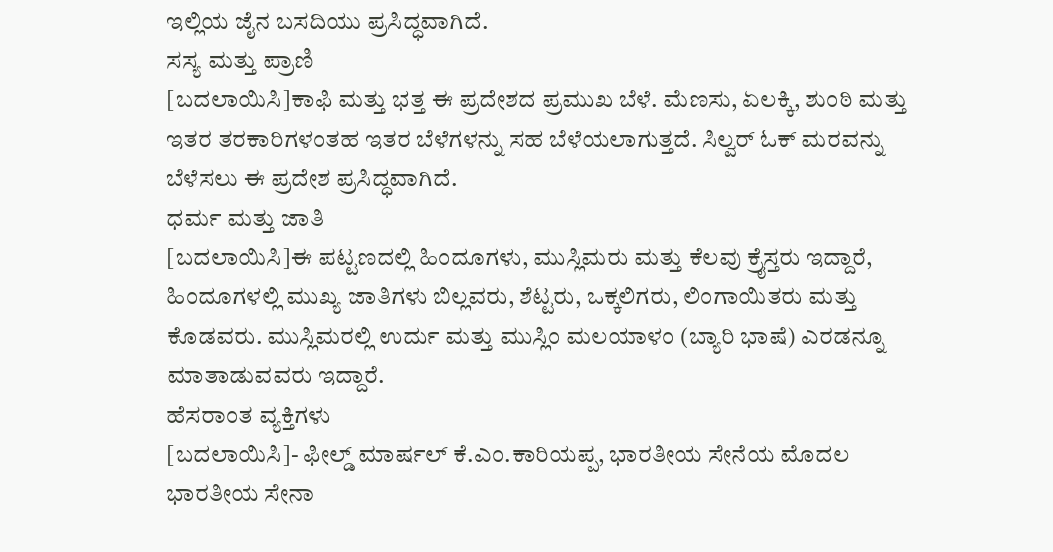ಇಲ್ಲಿಯ ಜೈನ ಬಸದಿಯು ಪ್ರಸಿದ್ಧವಾಗಿದೆ.
ಸಸ್ಯ ಮತ್ತು ಪ್ರಾಣಿ
[ಬದಲಾಯಿಸಿ]ಕಾಫಿ ಮತ್ತು ಭತ್ತ ಈ ಪ್ರದೇಶದ ಪ್ರಮುಖ ಬೆಳೆ. ಮೆಣಸು, ಏಲಕ್ಕಿ, ಶುಂಠಿ ಮತ್ತು ಇತರ ತರಕಾರಿಗಳಂತಹ ಇತರ ಬೆಳೆಗಳನ್ನು ಸಹ ಬೆಳೆಯಲಾಗುತ್ತದೆ. ಸಿಲ್ವರ್ ಓಕ್ ಮರವನ್ನು ಬೆಳೆಸಲು ಈ ಪ್ರದೇಶ ಪ್ರಸಿದ್ಧವಾಗಿದೆ.
ಧರ್ಮ ಮತ್ತು ಜಾತಿ
[ಬದಲಾಯಿಸಿ]ಈ ಪಟ್ಟಣದಲ್ಲಿ ಹಿಂದೂಗಳು, ಮುಸ್ಲಿಮರು ಮತ್ತು ಕೆಲವು ಕ್ರೈಸ್ತರು ಇದ್ದಾರೆ, ಹಿಂದೂಗಳಲ್ಲಿ ಮುಖ್ಯ ಜಾತಿಗಳು ಬಿಲ್ಲವರು, ಶೆಟ್ಟರು, ಒಕ್ಕಲಿಗರು, ಲಿಂಗಾಯಿತರು ಮತ್ತು ಕೊಡವರು. ಮುಸ್ಲಿಮರಲ್ಲಿ ಉರ್ದು ಮತ್ತು ಮುಸ್ಲಿಂ ಮಲಯಾಳಂ (ಬ್ಯಾರಿ ಭಾಷೆ) ಎರಡನ್ನೂ ಮಾತಾಡುವವರು ಇದ್ದಾರೆ.
ಹೆಸರಾಂತ ವ್ಯಕ್ತಿಗಳು
[ಬದಲಾಯಿಸಿ]- ಫೀಲ್ಡ್ ಮಾರ್ಷಲ್ ಕೆ.ಎಂ.ಕಾರಿಯಪ್ಪ, ಭಾರತೀಯ ಸೇನೆಯ ಮೊದಲ ಭಾರತೀಯ ಸೇನಾ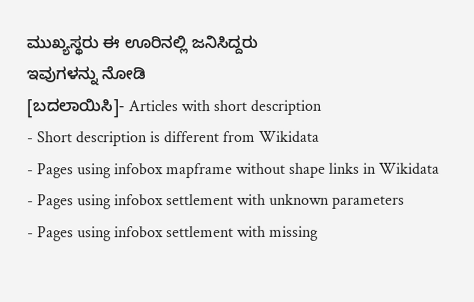ಮುಖ್ಯಸ್ಥರು ಈ ಊರಿನಲ್ಲಿ ಜನಿಸಿದ್ದರು
ಇವುಗಳನ್ನು ನೋಡಿ
[ಬದಲಾಯಿಸಿ]- Articles with short description
- Short description is different from Wikidata
- Pages using infobox mapframe without shape links in Wikidata
- Pages using infobox settlement with unknown parameters
- Pages using infobox settlement with missing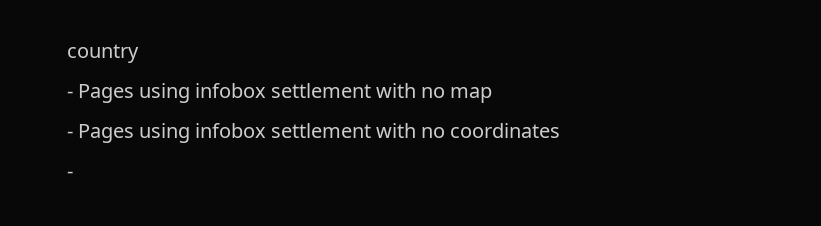country
- Pages using infobox settlement with no map
- Pages using infobox settlement with no coordinates
-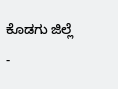ಕೊಡಗು ಜಿಲ್ಲೆ
-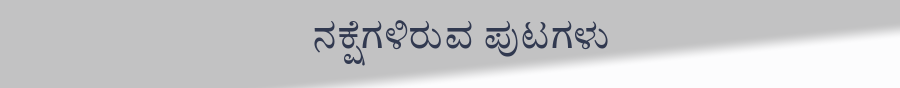ನಕ್ಷೆಗಳಿರುವ ಪುಟಗಳು